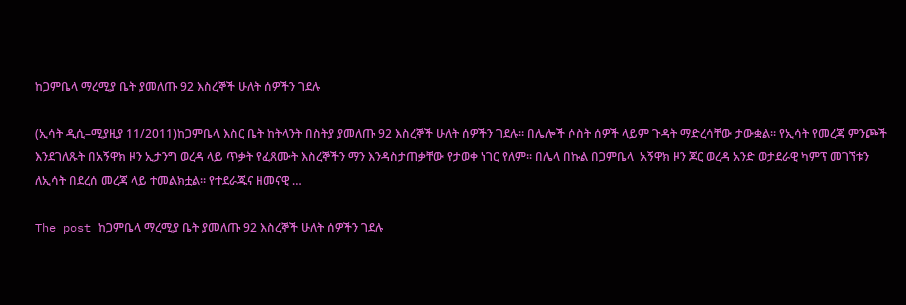ከጋምቤላ ማረሚያ ቤት ያመለጡ 92 እስረኞች ሁለት ሰዎችን ገደሉ

(ኢሳት ዲሲ–ሚያዚያ 11/2011)ከጋምቤላ እስር ቤት ከትላንት በስትያ ያመለጡ 92 እስረኞች ሁለት ሰዎችን ገደሉ። በሌሎች ሶስት ሰዎች ላይም ጉዳት ማድረሳቸው ታውቋል። የኢሳት የመረጃ ምንጮች እንደገለጹት በአኝዋክ ዞን ኢታንግ ወረዳ ላይ ጥቃት የፈጸሙት እስረኞችን ማን እንዳስታጠቃቸው የታወቀ ነገር የለም። በሌላ በኩል በጋምቤላ  አኝዋክ ዞን ጆር ወረዳ አንድ ወታደራዊ ካምፕ መገኘቱን ለኢሳት በደረሰ መረጃ ላይ ተመልክቷል። የተደራጁና ዘመናዊ …

The post ከጋምቤላ ማረሚያ ቤት ያመለጡ 92 እስረኞች ሁለት ሰዎችን ገደሉ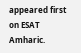appeared first on ESAT Amharic.